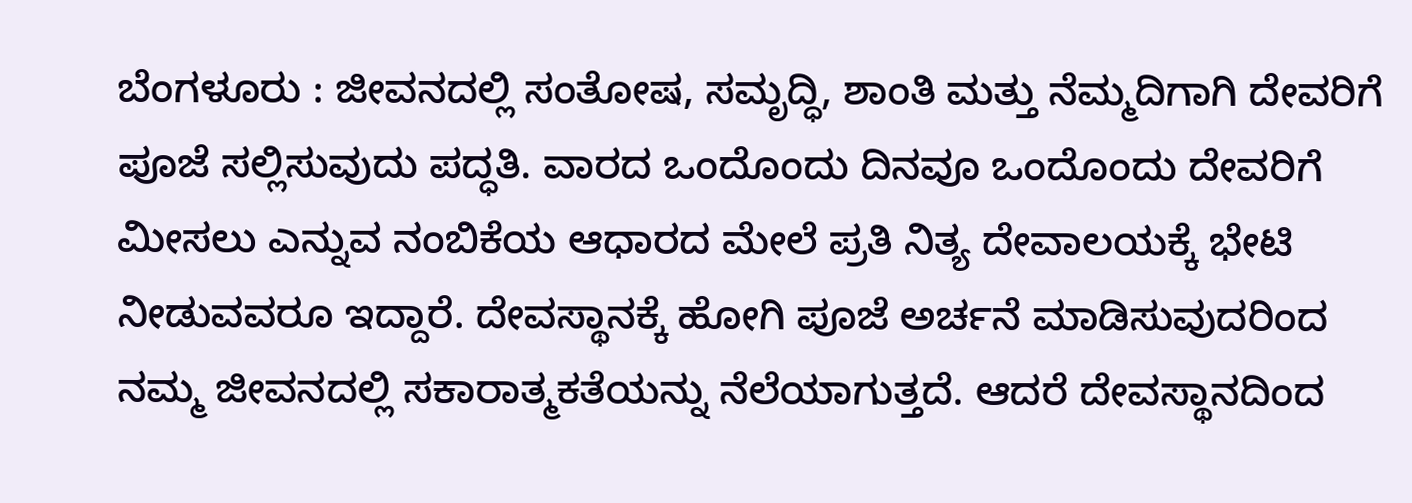ಬೆಂಗಳೂರು : ಜೀವನದಲ್ಲಿ ಸಂತೋಷ, ಸಮೃದ್ಧಿ, ಶಾಂತಿ ಮತ್ತು ನೆಮ್ಮದಿಗಾಗಿ ದೇವರಿಗೆ ಪೂಜೆ ಸಲ್ಲಿಸುವುದು ಪದ್ಧತಿ. ವಾರದ ಒಂದೊಂದು ದಿನವೂ ಒಂದೊಂದು ದೇವರಿಗೆ ಮೀಸಲು ಎನ್ನುವ ನಂಬಿಕೆಯ ಆಧಾರದ ಮೇಲೆ ಪ್ರತಿ ನಿತ್ಯ ದೇವಾಲಯಕ್ಕೆ ಭೇಟಿ ನೀಡುವವರೂ ಇದ್ದಾರೆ. ದೇವಸ್ಥಾನಕ್ಕೆ ಹೋಗಿ ಪೂಜೆ ಅರ್ಚನೆ ಮಾಡಿಸುವುದರಿಂದ ನಮ್ಮ ಜೀವನದಲ್ಲಿ ಸಕಾರಾತ್ಮಕತೆಯನ್ನು ನೆಲೆಯಾಗುತ್ತದೆ. ಆದರೆ ದೇವಸ್ಥಾನದಿಂದ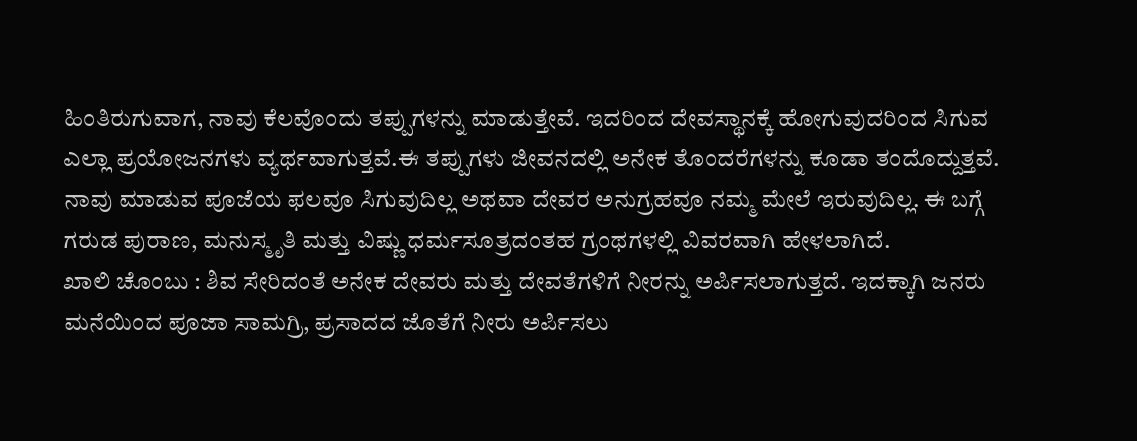ಹಿಂತಿರುಗುವಾಗ, ನಾವು ಕೆಲವೊಂದು ತಪ್ಪುಗಳನ್ನು ಮಾಡುತ್ತೇವೆ. ಇದರಿಂದ ದೇವಸ್ಥಾನಕ್ಕೆ ಹೋಗುವುದರಿಂದ ಸಿಗುವ ಎಲ್ಲಾ ಪ್ರಯೋಜನಗಳು ವ್ಯರ್ಥವಾಗುತ್ತವೆ.ಈ ತಪ್ಪುಗಳು ಜೀವನದಲ್ಲಿ ಅನೇಕ ತೊಂದರೆಗಳನ್ನು ಕೂಡಾ ತಂದೊದ್ದುತ್ತವೆ. ನಾವು ಮಾಡುವ ಪೂಜೆಯ ಫಲವೂ ಸಿಗುವುದಿಲ್ಲ ಅಥವಾ ದೇವರ ಅನುಗ್ರಹವೂ ನಮ್ಮ ಮೇಲೆ ಇರುವುದಿಲ್ಲ. ಈ ಬಗ್ಗೆ ಗರುಡ ಪುರಾಣ, ಮನುಸ್ಮೃತಿ ಮತ್ತು ವಿಷ್ಣು ಧರ್ಮಸೂತ್ರದಂತಹ ಗ್ರಂಥಗಳಲ್ಲಿ ವಿವರವಾಗಿ ಹೇಳಲಾಗಿದೆ.
ಖಾಲಿ ಚೊಂಬು : ಶಿವ ಸೇರಿದಂತೆ ಅನೇಕ ದೇವರು ಮತ್ತು ದೇವತೆಗಳಿಗೆ ನೀರನ್ನು ಅರ್ಪಿಸಲಾಗುತ್ತದೆ. ಇದಕ್ಕಾಗಿ ಜನರು ಮನೆಯಿಂದ ಪೂಜಾ ಸಾಮಗ್ರಿ, ಪ್ರಸಾದದ ಜೊತೆಗೆ ನೀರು ಅರ್ಪಿಸಲು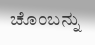ಚೊಂಬನ್ನು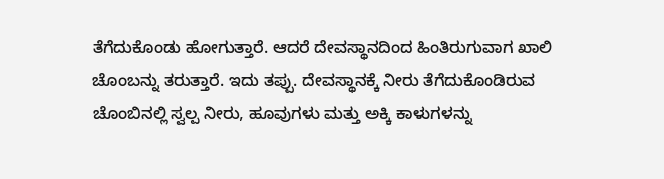ತೆಗೆದುಕೊಂಡು ಹೋಗುತ್ತಾರೆ. ಆದರೆ ದೇವಸ್ಥಾನದಿಂದ ಹಿಂತಿರುಗುವಾಗ ಖಾಲಿ ಚೊಂಬನ್ನು ತರುತ್ತಾರೆ. ಇದು ತಪ್ಪು. ದೇವಸ್ಥಾನಕ್ಕೆ ನೀರು ತೆಗೆದುಕೊಂಡಿರುವ ಚೊಂಬಿನಲ್ಲಿ ಸ್ವಲ್ಪ ನೀರು, ಹೂವುಗಳು ಮತ್ತು ಅಕ್ಕಿ ಕಾಳುಗಳನ್ನು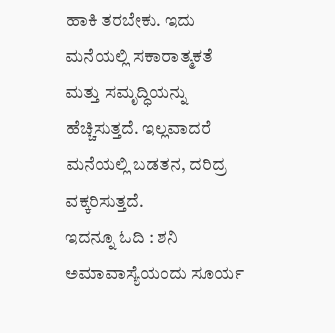ಹಾಕಿ ತರಬೇಕು. ಇದು ಮನೆಯಲ್ಲಿ ಸಕಾರಾತ್ಮಕತೆ ಮತ್ತು ಸಮೃದ್ಧಿಯನ್ನು ಹೆಚ್ಚಿಸುತ್ತದೆ. ಇಲ್ಲವಾದರೆ ಮನೆಯಲ್ಲಿ ಬಡತನ, ದರಿದ್ರ ವಕ್ಕರಿಸುತ್ತದೆ.
ಇದನ್ನೂ ಓದಿ : ಶನಿ ಅಮಾವಾಸ್ಯೆಯಂದು ಸೂರ್ಯ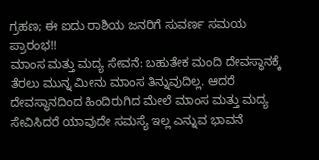ಗ್ರಹಣ; ಈ ಐದು ರಾಶಿಯ ಜನರಿಗೆ ಸುವರ್ಣ ಸಮಯ ಪ್ರಾರಂಭ!!
ಮಾಂಸ ಮತ್ತು ಮದ್ಯ ಸೇವನೆ: ಬಹುತೇಕ ಮಂದಿ ದೇವಸ್ಥಾನಕ್ಕೆ ತೆರಲು ಮುನ್ನ ಮೀನು ಮಾಂಸ ತಿನ್ನುವುದಿಲ್ಲ. ಆದರೆ ದೇವಸ್ಥಾನದಿಂದ ಹಿಂದಿರುಗಿದ ಮೇಲೆ ಮಾಂಸ ಮತ್ತು ಮದ್ಯ ಸೇವಿಸಿದರೆ ಯಾವುದೇ ಸಮಸ್ಯೆ ಇಲ್ಲ ಎನ್ನುವ ಭಾವನೆ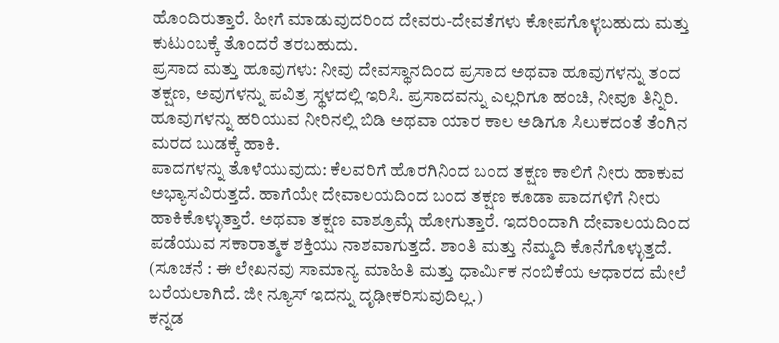ಹೊಂದಿರುತ್ತಾರೆ. ಹೀಗೆ ಮಾಡುವುದರಿಂದ ದೇವರು-ದೇವತೆಗಳು ಕೋಪಗೊಳ್ಳಬಹುದು ಮತ್ತು ಕುಟುಂಬಕ್ಕೆ ತೊಂದರೆ ತರಬಹುದು.
ಪ್ರಸಾದ ಮತ್ತು ಹೂವುಗಳು: ನೀವು ದೇವಸ್ಥಾನದಿಂದ ಪ್ರಸಾದ ಅಥವಾ ಹೂವುಗಳನ್ನು ತಂದ ತಕ್ಷಣ, ಅವುಗಳನ್ನು ಪವಿತ್ರ ಸ್ಥಳದಲ್ಲಿ ಇರಿಸಿ. ಪ್ರಸಾದವನ್ನು ಎಲ್ಲರಿಗೂ ಹಂಚಿ, ನೀವೂ ತಿನ್ನಿರಿ. ಹೂವುಗಳನ್ನು ಹರಿಯುವ ನೀರಿನಲ್ಲಿ ಬಿಡಿ ಅಥವಾ ಯಾರ ಕಾಲ ಅಡಿಗೂ ಸಿಲುಕದಂತೆ ತೆಂಗಿನ ಮರದ ಬುಡಕ್ಕೆ ಹಾಕಿ.
ಪಾದಗಳನ್ನು ತೊಳೆಯುವುದು: ಕೆಲವರಿಗೆ ಹೊರಗಿನಿಂದ ಬಂದ ತಕ್ಷಣ ಕಾಲಿಗೆ ನೀರು ಹಾಕುವ ಅಭ್ಯಾಸವಿರುತ್ತದೆ. ಹಾಗೆಯೇ ದೇವಾಲಯದಿಂದ ಬಂದ ತಕ್ಷಣ ಕೂಡಾ ಪಾದಗಳಿಗೆ ನೀರು ಹಾಕಿಕೊಳ್ಳುತ್ತಾರೆ. ಅಥವಾ ತಕ್ಷಣ ವಾಶ್ರೂಮ್ಗೆ ಹೋಗುತ್ತಾರೆ. ಇದರಿಂದಾಗಿ ದೇವಾಲಯದಿಂದ ಪಡೆಯುವ ಸಕಾರಾತ್ಮಕ ಶಕ್ತಿಯು ನಾಶವಾಗುತ್ತದೆ. ಶಾಂತಿ ಮತ್ತು ನೆಮ್ಮದಿ ಕೊನೆಗೊಳ್ಳುತ್ತದೆ.
(ಸೂಚನೆ : ಈ ಲೇಖನವು ಸಾಮಾನ್ಯ ಮಾಹಿತಿ ಮತ್ತು ಧಾರ್ಮಿಕ ನಂಬಿಕೆಯ ಆಧಾರದ ಮೇಲೆ ಬರೆಯಲಾಗಿದೆ. ಜೀ ನ್ಯೂಸ್ ಇದನ್ನು ದೃಢೀಕರಿಸುವುದಿಲ್ಲ.)
ಕನ್ನಡ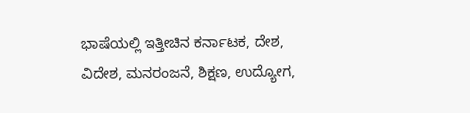ಭಾಷೆಯಲ್ಲಿ ಇತ್ತೀಚಿನ ಕರ್ನಾಟಕ, ದೇಶ, ವಿದೇಶ, ಮನರಂಜನೆ, ಶಿಕ್ಷಣ, ಉದ್ಯೋಗ,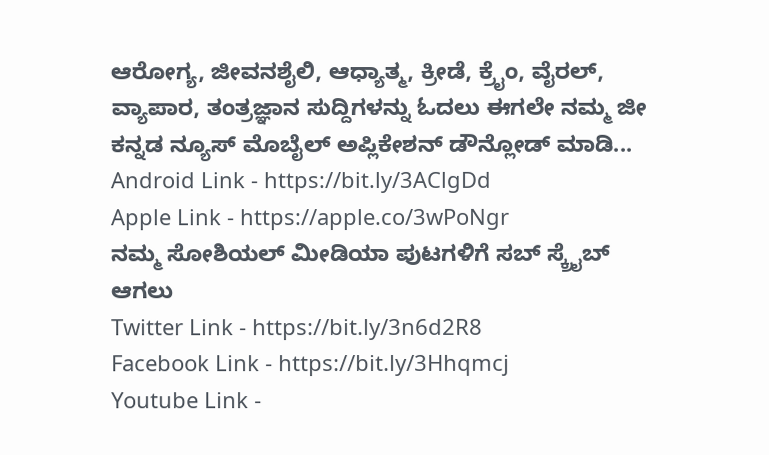ಆರೋಗ್ಯ, ಜೀವನಶೈಲಿ, ಆಧ್ಯಾತ್ಮ, ಕ್ರೀಡೆ, ಕ್ರೈಂ, ವೈರಲ್, ವ್ಯಾಪಾರ, ತಂತ್ರಜ್ಞಾನ ಸುದ್ದಿಗಳನ್ನು ಓದಲು ಈಗಲೇ ನಮ್ಮ ಜೀ ಕನ್ನಡ ನ್ಯೂಸ್ ಮೊಬೈಲ್ ಅಪ್ಲಿಕೇಶನ್ ಡೌನ್ಲೋಡ್ ಮಾಡಿ...
Android Link - https://bit.ly/3AClgDd
Apple Link - https://apple.co/3wPoNgr
ನಮ್ಮ ಸೋಶಿಯಲ್ ಮೀಡಿಯಾ ಪುಟಗಳಿಗೆ ಸಬ್ ಸ್ಕ್ರೈಬ್ ಆಗಲು
Twitter Link - https://bit.ly/3n6d2R8
Facebook Link - https://bit.ly/3Hhqmcj
Youtube Link -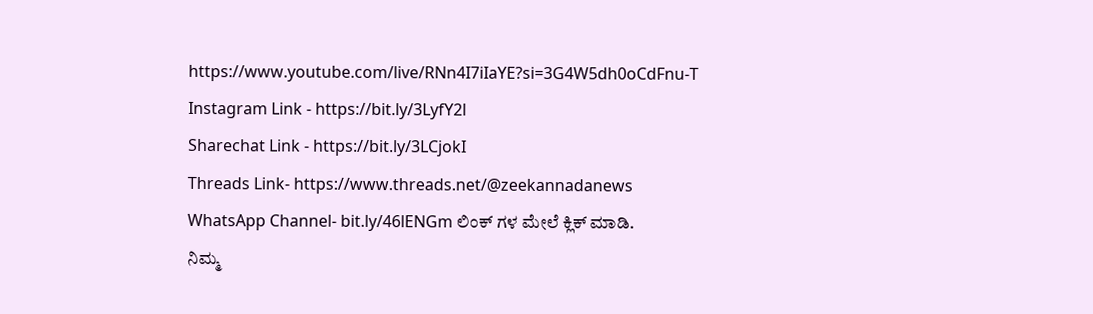https://www.youtube.com/live/RNn4I7iIaYE?si=3G4W5dh0oCdFnu-T
Instagram Link - https://bit.ly/3LyfY2l
Sharechat Link - https://bit.ly/3LCjokI
Threads Link- https://www.threads.net/@zeekannadanews
WhatsApp Channel- bit.ly/46lENGm ಲಿಂಕ್ ಗಳ ಮೇಲೆ ಕ್ಲಿಕ್ ಮಾಡಿ.
ನಿಮ್ಮ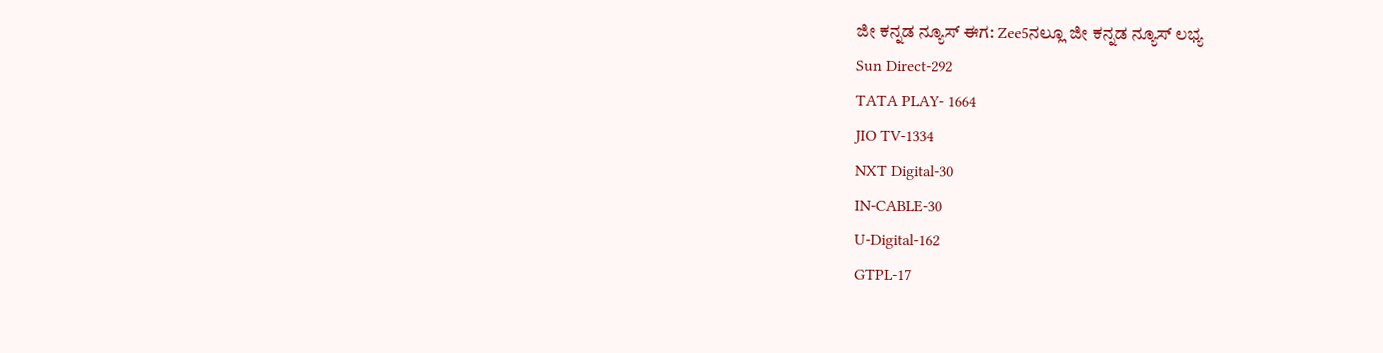ಜೀ ಕನ್ನಡ ನ್ಯೂಸ್ ಈಗ: Zee5ನಲ್ಲೂ ಜೀ ಕನ್ನಡ ನ್ಯೂಸ್ ಲಭ್ಯ
Sun Direct-292
TATA PLAY- 1664
JIO TV-1334
NXT Digital-30
IN-CABLE-30
U-Digital-162
GTPL-17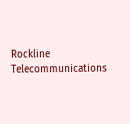Rockline Telecommunications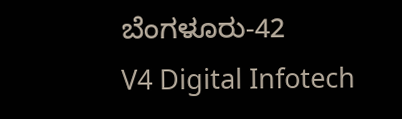ಬೆಂಗಳೂರು-42
V4 Digital Infotech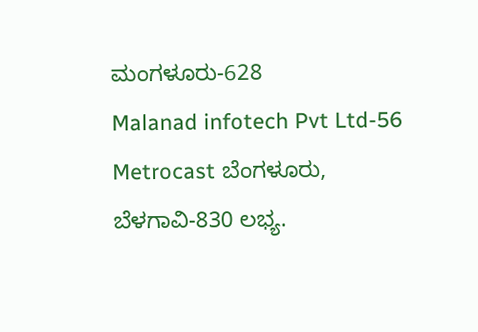ಮಂಗಳೂರು-628
Malanad infotech Pvt Ltd-56
Metrocast ಬೆಂಗಳೂರು, ಬೆಳಗಾವಿ-830 ಲಭ್ಯ.